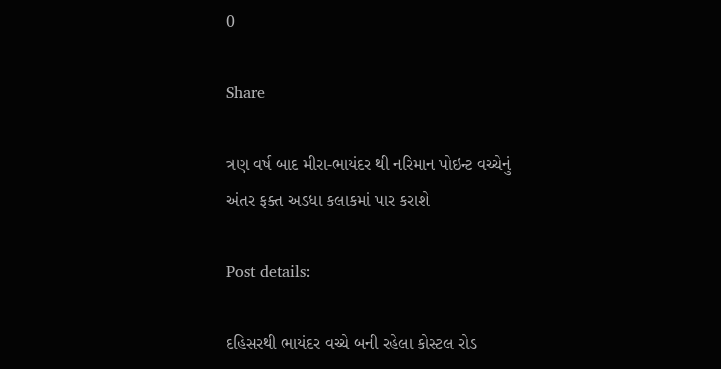0

Share

ત્રણ વર્ષ બાદ મીરા-ભાયંદર થી નરિમાન પોઇન્ટ વચ્ચેનું અંતર ફક્ત અડધા કલાકમાં પાર કરાશે

Post details:

દહિસરથી ભાયંદર વચ્ચે બની રહેલા કોસ્ટલ રોડ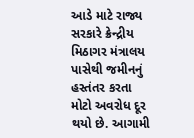આડે માટે રાજ્ય સરકારે ક્રેન્દ્રીય મિઠાગર મંત્રાલય પાસેથી જમીનનું હસ્તંતર કરતા મોટો અવરોધ દૂર થયો છે. આગામી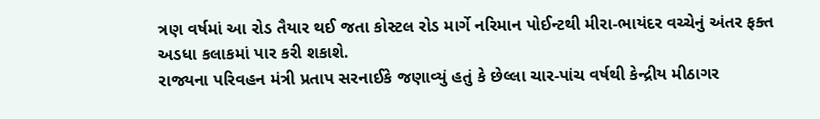ત્રણ વર્ષમાં આ રોડ તૈયાર થઈ જતા કોસ્ટલ રોડ માર્ગે નરિમાન પોઈન્ટથી મીરા-ભાયંદર વચ્ચેનું અંતર ફક્ત અડધા કલાકમાં પાર કરી શકાશે.
રાજ્યના પરિવહન મંત્રી પ્રતાપ સરનાઈકે જણાવ્યું હતું કે છેલ્લા ચાર-પાંચ વર્ષથી કેન્દ્રીય મીઠાગર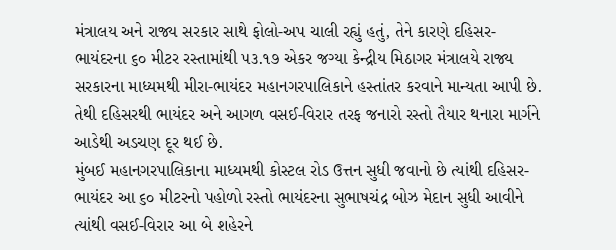મંત્રાલય અને રાજ્ય સરકાર સાથે ફોલો-અપ ચાલી રહ્યું હતું, તેને કારણે દહિસર-ભાયંદરના ૬૦ મીટર રસ્તામાંથી ૫૩.૧૭ એકર જગ્યા કેન્દ્રીય મિઠાગર મંત્રાલયે રાજ્ય સરકારના માધ્યમથી મીરા-ભાયંદર મહાનગરપાલિકાને હસ્તાંતર કરવાને માન્યતા આપી છે. તેથી દહિસરથી ભાયંદર અને આગળ વસઈ-વિરાર તરફ જનારો રસ્તો તૈયાર થનારા માર્ગને આડેથી અડચણ દૂર થઈ છે.
મુંબઈ મહાનગરપાલિકાના માધ્યમથી કોસ્ટલ રોડ ઉત્તન સુધી જવાનો છે ત્યાંથી દહિસર-ભાયંદર આ ૬૦ મીટરનો પહોળો રસ્તો ભાયંદરના સુભાષચંદ્ર બોઝ મેદાન સુધી આવીને ત્યાંથી વસઈ-વિરાર આ બે શહેરને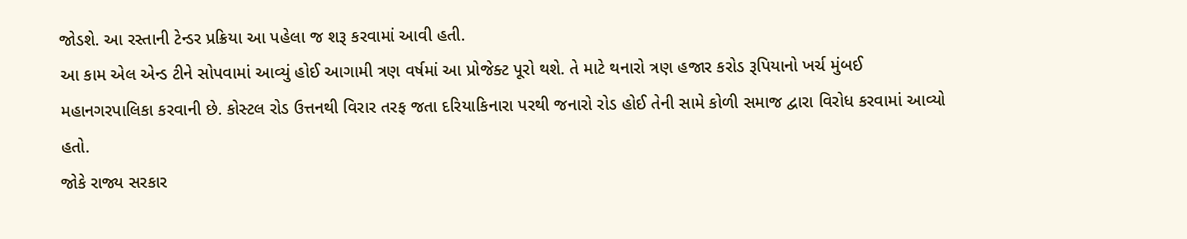જોડશે. આ રસ્તાની ટેન્ડર પ્રક્રિયા આ પહેલા જ શરૂ કરવામાં આવી હતી.
આ કામ એલ એન્ડ ટીને સોપવામાં આવ્યું હોઈ આગામી ત્રણ વર્ષમાં આ પ્રોજેક્ટ પૂરો થશે. તે માટે થનારો ત્રણ હજાર કરોડ રૂપિયાનો ખર્ચ મુંબઈ મહાનગરપાલિકા કરવાની છે. કોસ્ટલ રોડ ઉત્તનથી વિરાર તરફ જતા દરિયાકિનારા પરથી જનારો રોડ હોઈ તેની સામે કોળી સમાજ દ્વારા વિરોધ કરવામાં આવ્યો હતો.
જોકે રાજ્ય સરકાર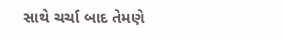સાથે ચર્ચા બાદ તેમણે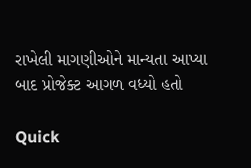રાખેલી માગણીઓને માન્યતા આપ્યા બાદ પ્રોજેક્ટ આગળ વધ્યો હતો

Quick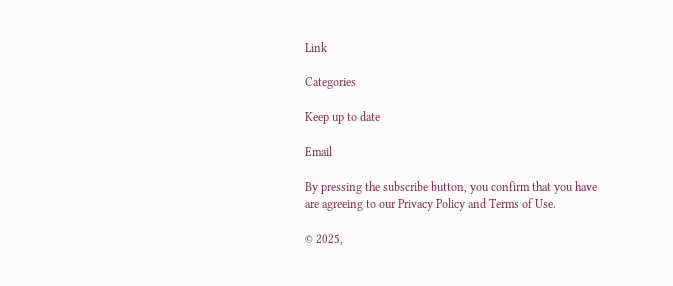Link

Categories

Keep up to date

Email

By pressing the subscribe button, you confirm that you have are agreeing to our Privacy Policy and Terms of Use.

© 2025,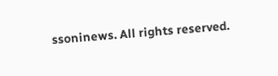ssoninews. All rights reserved.